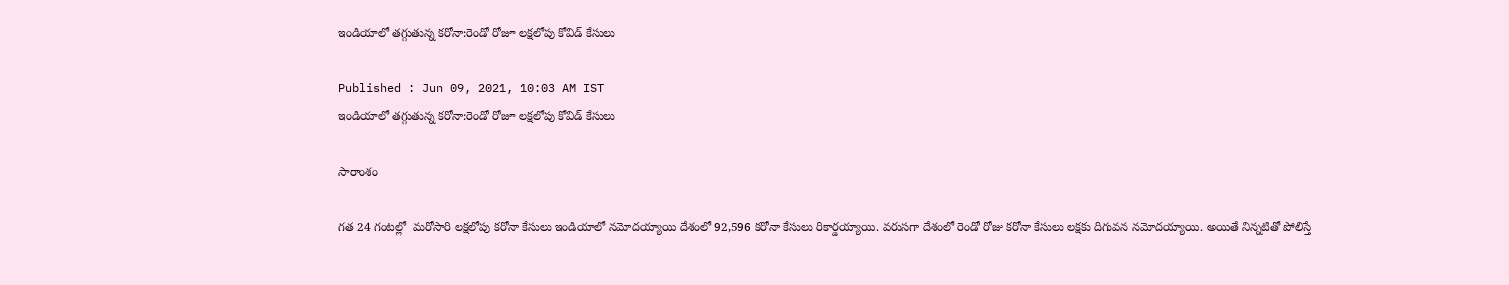ఇండియాలో తగ్గుతున్న కరోనా:రెండో రోజూ లక్షలోపు కోవిడ్ కేసులు

Published : Jun 09, 2021, 10:03 AM IST
ఇండియాలో తగ్గుతున్న కరోనా:రెండో రోజూ లక్షలోపు కోవిడ్ కేసులు

సారాంశం

గత 24 గంటల్లో  మరోసారి లక్షలోపు కరోనా కేసులు ఇండియాలో నమోదయ్యాయి దేశంలో 92,596 కరోనా కేసులు రికార్డయ్యాయి. వరుసగా దేశంలో రెండో రోజు కరోనా కేసులు లక్షకు దిగువన నమోదయ్యాయి. అయితే నిన్నటితో పోలిస్తే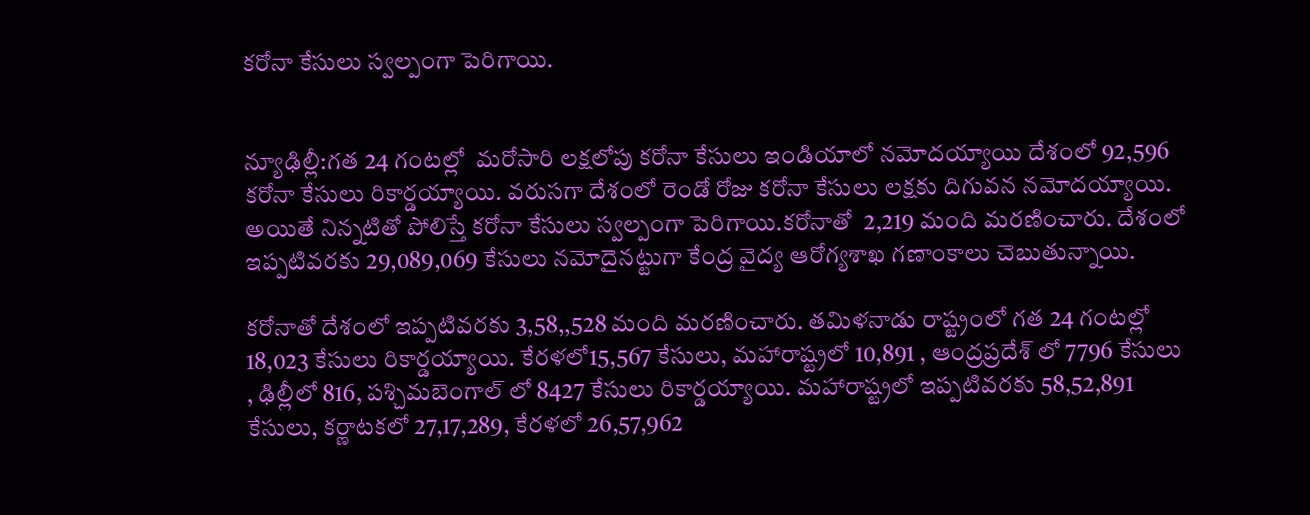కరోనా కేసులు స్వల్పంగా పెరిగాయి.


న్యూఢిల్లీ:గత 24 గంటల్లో  మరోసారి లక్షలోపు కరోనా కేసులు ఇండియాలో నమోదయ్యాయి దేశంలో 92,596 కరోనా కేసులు రికార్డయ్యాయి. వరుసగా దేశంలో రెండో రోజు కరోనా కేసులు లక్షకు దిగువన నమోదయ్యాయి. అయితే నిన్నటితో పోలిస్తే కరోనా కేసులు స్వల్పంగా పెరిగాయి.కరోనాతో  2,219 మంది మరణించారు. దేశంలో ఇప్పటివరకు 29,089,069 కేసులు నమోదైనట్టుగా కేంద్ర వైద్య ఆరోగ్యశాఖ గణాంకాలు చెబుతున్నాయి.

కరోనాతో దేశంలో ఇప్పటివరకు 3,58,,528 మంది మరణించారు. తమిళనాడు రాష్ట్రంలో గత 24 గంటల్లో 18,023 కేసులు రికార్డయ్యాయి. కేరళలో15,567 కేసులు, మహారాష్ట్రలో 10,891 , ఆంద్రప్రదేశ్ లో 7796 కేసులు , ఢిల్లీలో 816, పశ్చిమబెంగాల్ లో 8427 కేసులు రికార్డయ్యాయి. మహారాష్ట్రలో ఇప్పటివరకు 58,52,891 కేసులు, కర్ణాటకలో 27,17,289, కేరళలో 26,57,962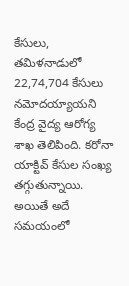కేసులు, తమిళనాడులో 22,74,704 కేసులు నమోదయ్యాయని కేంద్ర వైద్య ఆరోగ్య శాఖ తెలిపింది. కరోనా యాక్టివ్ కేసుల సంఖ్య తగ్గుతున్నాయి. అయితే అదే సమయంలో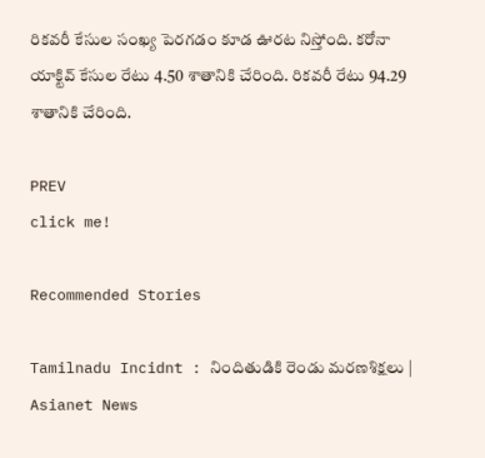రికవరీ కేసుల సంఖ్య పెరగడం కూడ ఊరట నిస్తోంది. కరోనా యాక్టివ్ కేసుల రేటు 4.50 శాతానికి చేరింది. రికవరీ రేటు 94.29 శాతానికి చేరింది.

PREV
click me!

Recommended Stories

Tamilnadu Incidnt : నిందితుడికి రెండు మరణశిక్షలు | Asianet News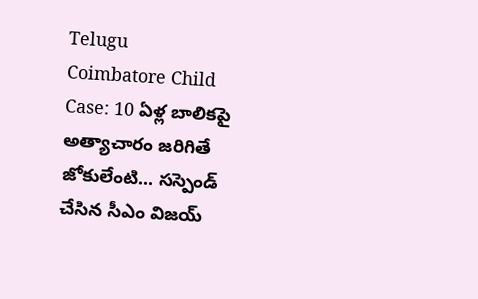Telugu
Coimbatore Child Case: 10 ఏళ్ల బాలికపై అత్యాచారం జరిగితే జోకులేంటి... సస్పెండ్ చేసిన సీఎం విజయ్